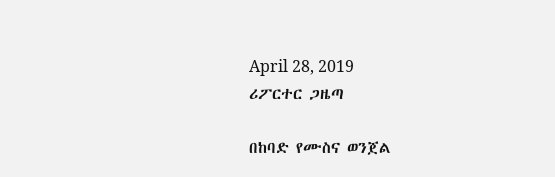April 28, 2019
ሪፖርተር ጋዜጣ

በከባድ የሙስና ወንጀል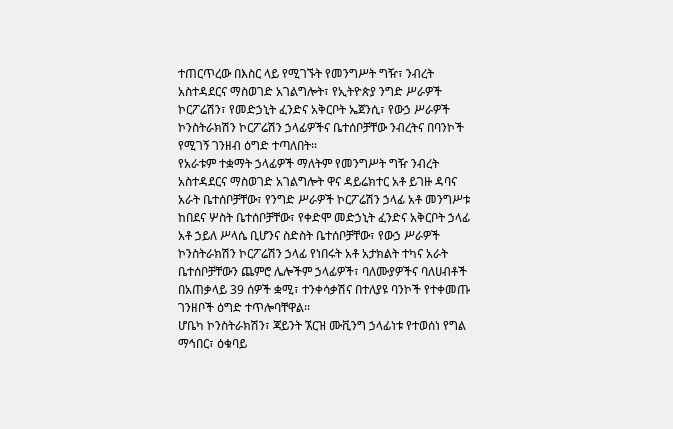ተጠርጥረው በእስር ላይ የሚገኙት የመንግሥት ግዥ፣ ንብረት አስተዳደርና ማስወገድ አገልግሎት፣ የኢትዮጵያ ንግድ ሥራዎች ኮርፖሬሽን፣ የመድኃኒት ፈንድና አቅርቦት ኤጀንሲ፣ የውኃ ሥራዎች ኮንስትራክሽን ኮርፖሬሽን ኃላፊዎችና ቤተሰቦቻቸው ንብረትና በባንኮች የሚገኝ ገንዘብ ዕግድ ተጣለበት፡፡
የአራቱም ተቋማት ኃላፊዎች ማለትም የመንግሥት ግዥ ንብረት አስተዳደርና ማስወገድ አገልግሎት ዋና ዳይሬክተር አቶ ይገዙ ዳባና አራት ቤተሰቦቻቸው፣ የንግድ ሥራዎች ኮርፖሬሽን ኃላፊ አቶ መንግሥቱ ከበደና ሦስት ቤተሰቦቻቸው፣ የቀድሞ መድኃኒት ፈንድና አቅርቦት ኃላፊ አቶ ኃይለ ሥላሴ ቢሆንና ስድስት ቤተሰቦቻቸው፣ የውኃ ሥራዎች ኮንስትራክሽን ኮርፖሬሽን ኃላፊ የነበሩት አቶ አታክልት ተካና አራት ቤተሰቦቻቸውን ጨምሮ ሌሎችም ኃላፊዎች፣ ባለሙያዎችና ባለሀብቶች በአጠቃላይ 39 ሰዎች ቋሚ፣ ተንቀሳቃሽና በተለያዩ ባንኮች የተቀመጡ ገንዘቦች ዕግድ ተጥሎባቸዋል፡፡
ሆቤካ ኮንስትራክሽን፣ ጃይንት ኧርዝ ሙቪንግ ኃላፊነቱ የተወሰነ የግል ማኅበር፣ ዕቁባይ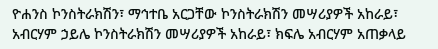ዮሐንስ ኮንስትራክሽን፣ ማኅተቤ አርጋቸው ኮንስትራክሽን መሣሪያዎች አከራይ፣ አብርሃም ኃይሌ ኮንስትራክሽን መሣሪያዎች አከራይ፣ ክፍሌ አብርሃም አጠቃላይ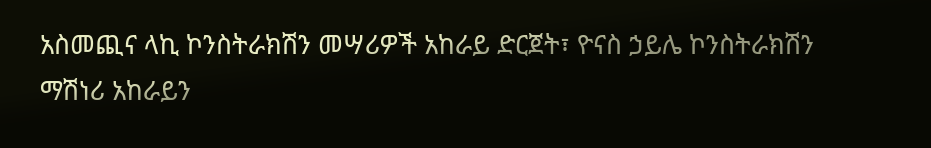አስመጪና ላኪ ኮንስትራክሽን መሣሪዎች አከራይ ድርጀት፣ ዮናስ ኃይሌ ኮንስትራክሽን ማሽነሪ አከራይን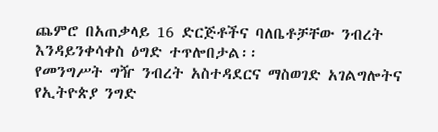ጨምሮ በአጠቃላይ 16 ድርጅቶችና ባለቤቶቻቸው ንብረት እንዳይንቀሳቀስ ዕግድ ተጥሎበታል፡፡
የመንግሥት ግዥ ንብረት አስተዳደርና ማስወገድ አገልግሎትና የኢትዮጵያ ንግድ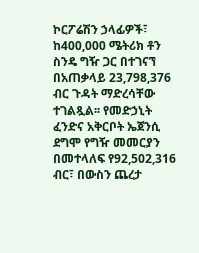ኮርፖሬሽን ኃላፊዎች፣ ከ400,000 ሜትሪክ ቶን ስንዴ ግዥ ጋር በተገናኘ በአጠቃላይ 23,798,376 ብር ጉዳት ማድረሳቸው ተገልጿል፡፡ የመድኃኒት ፈንድና አቅርቦት ኤጀንሲ ደግሞ የግዥ መመርያን በመተላለፍ የ92,502,316 ብር፣ በውስን ጨረታ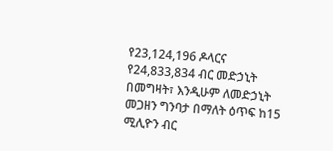የ23,124,196 ዶላርና የ24,833,834 ብር መድኃኒት በመግዛት፣ እንዲሁም ለመድኃኒት መጋዘን ግንባታ በማለት ዕጥፍ ከ15 ሚሊዮን ብር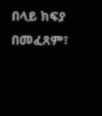በላይ ክፍያ በመፈጸም፣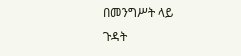በመንግሥት ላይ ጉዳት